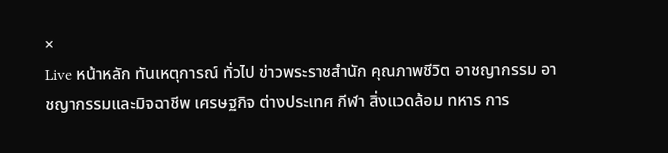×
Live หน้าหลัก ทันเหตุการณ์ ทั่วไป ข่าวพระราชสำนัก คุณภาพชีวิต อาชญากรรม อาชญากรรมและมิจฉาชีพ เศรษฐกิจ ต่างประเทศ กีฬา สิ่งแวดล้อม ทหาร การ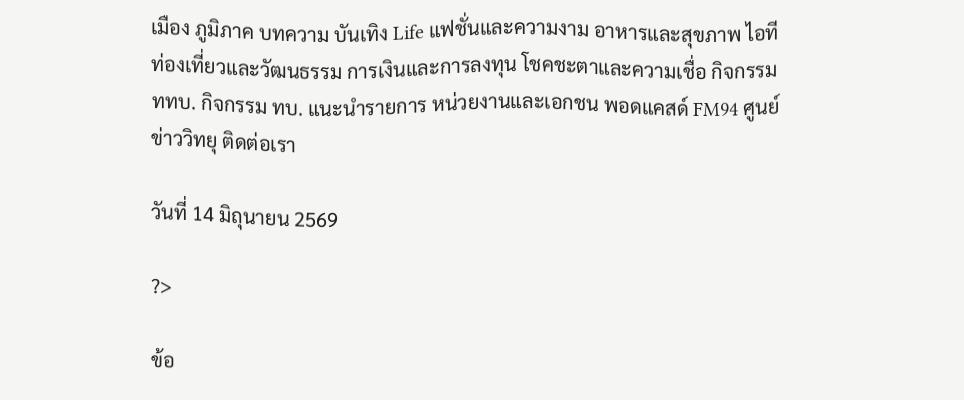เมือง ภูมิภาค บทความ บันเทิง Life แฟชั่นและความงาม อาหารและสุขภาพ ไอที ท่องเที่ยวและวัฒนธรรม การเงินและการลงทุน โชคชะตาและความเชื่อ กิจกรรม ททบ. กิจกรรม ทบ. แนะนำรายการ หน่วยงานและเอกชน พอดแคสด์ FM94 ศูนย์ข่าววิทยุ ติดต่อเรา

วันที่ 14 มิถุนายน 2569

?>

ข้อ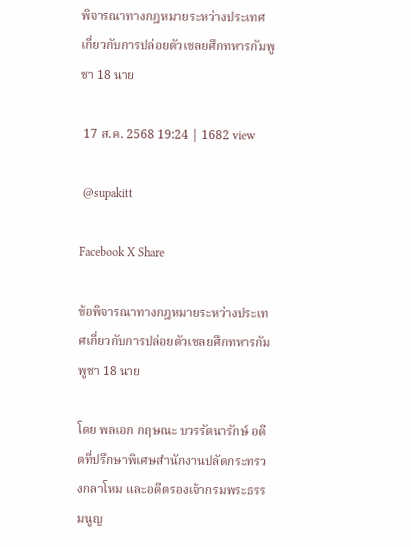พิจารณาทางกฎหมายระหว่างประเทศเกี่ยวกับการปล่อยตัวเชลยศึกทหารกัมพูชา 18 นาย

 17 ส.ค. 2568 19:24 | 1682 view

 @supakitt

Facebook X Share

ข้อพิจารณาทางกฎหมายระหว่างประเทศเกี่ยวกับการปล่อยตัวเชลยศึกทหารกัมพูชา 18 นาย

โดย พลเอก กฤษณะ บวรรัตนารักษ์ อดีตที่ปรึกษาพิเศษสํานักงานปลัดกระทรวงกลาโหม และอดีตรองเจ้ากรมพระธรรมนูญ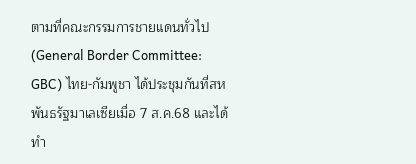ตามที่คณะกรรมการชายแดนทั่วไป (General Border Committee: GBC) ไทย-กัมพูชา ได้ประชุมกันที่สหพันธรัฐมาเลเซียเมื่อ 7 ส.ค.68 และได้ทํา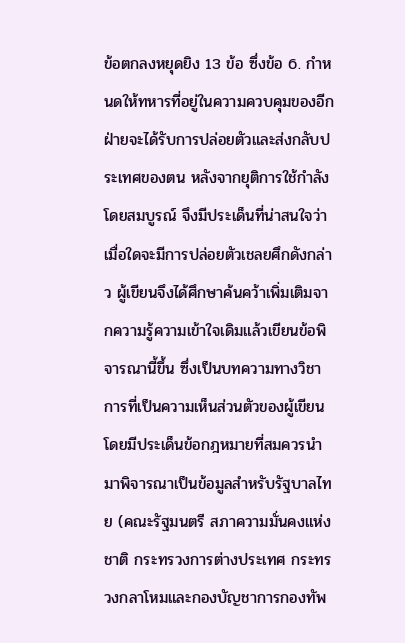ข้อตกลงหยุดยิง 13 ข้อ ซึ่งข้อ 6. กําหนดให้ทหารที่อยู่ในความควบคุมของอีกฝ่ายจะได้รับการปล่อยตัวและส่งกลับประเทศของตน หลังจากยุติการใช้กําลังโดยสมบูรณ์ จึงมีประเด็นที่น่าสนใจว่าเมื่อใดจะมีการปล่อยตัวเชลยศึกดังกล่าว ผู้เขียนจึงได้ศึกษาค้นคว้าเพิ่มเติมจากความรู้ความเข้าใจเดิมแล้วเขียนข้อพิจารณานี้ขึ้น ซึ่งเป็นบทความทางวิชาการที่เป็นความเห็นส่วนตัวของผู้เขียน โดยมีประเด็นข้อกฎหมายที่สมควรนํามาพิจารณาเป็นข้อมูลสําหรับรัฐบาลไทย (คณะรัฐมนตรี สภาความมั่นคงแห่งชาติ กระทรวงการต่างประเทศ กระทรวงกลาโหมและกองบัญชาการกองทัพ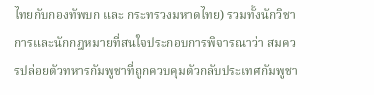ไทยกับกองทัพบก และ กระทรวงมหาดไทย) รวมทั้งนักวิชาการและนักกฎหมายที่สนใจประกอบการพิจารณาว่า สมควรปล่อยตัวทหารกัมพูชาที่ถูกควบคุมตัวกลับประเทศกัมพูชา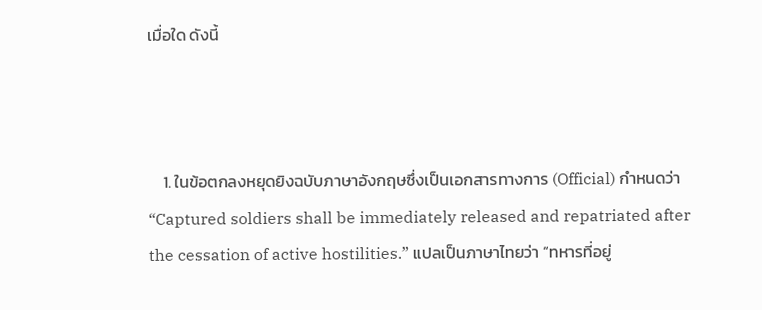เมื่อใด ดังนี้



    1. ในข้อตกลงหยุดยิงฉบับภาษาอังกฤษซึ่งเป็นเอกสารทางการ (Official) กําหนดว่า “Captured soldiers shall be immediately released and repatriated after the cessation of active hostilities.” แปลเป็นภาษาไทยว่า “ทหารที่อยู่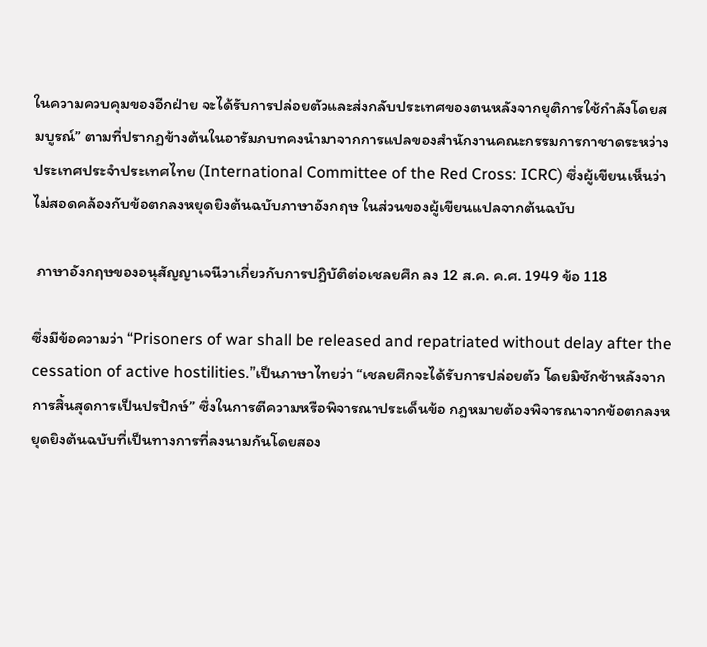ในความควบคุมของอีกฝ่าย จะได้รับการปล่อยตัวและส่งกลับประเทศของตนหลังจากยุติการใช้กําลังโดยสมบูรณ์” ตามที่ปรากฏข้างต้นในอารัมภบทคงนํามาจากการแปลของสํานักงานคณะกรรมการกาชาดระหว่างประเทศประจําประเทศไทย (International Committee of the Red Cross: ICRC) ซึ่งผู้เขียนเห็นว่าไม่สอดคล้องกับข้อตกลงหยุดยิงต้นฉบับภาษาอังกฤษ ในส่วนของผู้เขียนแปลจากต้นฉบับ

 ภาษาอังกฤษของอนุสัญญาเจนีวาเกี่ยวกับการปฏิบัติต่อเชลยศึก ลง 12 ส.ค. ค.ศ. 1949 ข้อ 118

ซึ่งมีข้อความว่า “Prisoners of war shall be released and repatriated without delay after the cessation of active hostilities.”เป็นภาษาไทยว่า “เชลยศึกจะได้รับการปล่อยตัว โดยมิชักช้าหลังจากการสิ้นสุดการเป็นปรปักษ์” ซึ่งในการตีความหรือพิจารณาประเด็นข้อ กฎหมายต้องพิจารณาจากข้อตกลงหยุดยิงต้นฉบับที่เป็นทางการที่ลงนามกันโดยสอง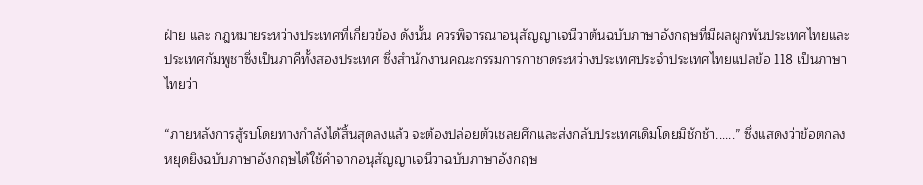ฝ่าย และ กฎหมายระหว่างประเทศที่เกี่ยวข้อง ดังนั้น ควรพิจารณาอนุสัญญาเจนีวาต้นฉบับภาษาอังกฤษที่มีผลผูกพันประเทศไทยและประเทศกัมพูชาซึ่งเป็นภาคีทั้งสองประเทศ ซึ่งสํานักงานคณะกรรมการกาชาดระหว่างประเทศประจําประเทศไทยแปลข้อ 118 เป็นภาษาไทยว่า

“ภายหลังการสู้รบโดยทางกําลังได้สิ้นสุดลงแล้ว จะต้องปล่อยตัวเชลยศึกและส่งกลับประเทศเดิมโดยมิชักช้า......” ซึ่งแสดงว่าข้อตกลงหยุดยิงฉบับภาษาอังกฤษได้ใช้คําจากอนุสัญญาเจนีวาฉบับภาษาอังกฤษ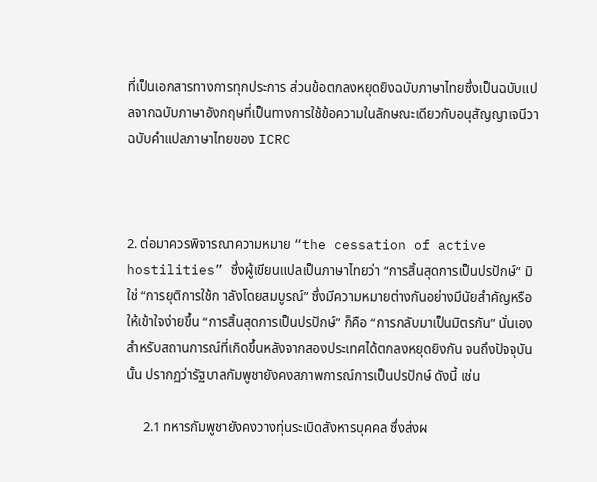ที่เป็นเอกสารทางการทุกประการ ส่วนข้อตกลงหยุดยิงฉบับภาษาไทยซึ่งเป็นฉบับแปลจากฉบับภาษาอังกฤษที่เป็นทางการใช้ข้อความในลักษณะเดียวกับอนุสัญญาเจนีวาฉบับคําแปลภาษาไทยของ ICRC



2. ต่อมาควรพิจารณาความหมาย “the cessation of active hostilities” ซึ่งผู้เขียนแปลเป็นภาษาไทยว่า “การสิ้นสุดการเป็นปรปักษ์” มิใช่ “การยุติการใช้ก าลังโดยสมบูรณ์” ซึ่งมีความหมายต่างกันอย่างมีนัยสําคัญหรือให้เข้าใจง่ายขึ้น “การสิ้นสุดการเป็นปรปักษ์” ก็คือ “การกลับมาเป็นมิตรกัน” นั่นเอง สําหรับสถานการณ์ที่เกิดขึ้นหลังจากสองประเทศได้ตกลงหยุดยิงกัน จนถึงปัจจุบันนั้น ปรากฏว่ารัฐบาลกัมพูชายังคงสภาพการณ์การเป็นปรปักษ์ ดังนี้ เช่น

     2.1 ทหารกัมพูชายังคงวางทุ่นระเบิดสังหารบุคคล ซึ่งส่งผ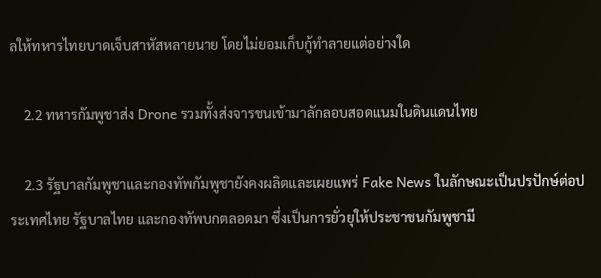ลให้ทหารไทยบาดเจ็บสาหัสหลายนาย โดยไม่ยอมเก็บกู้ทําลายแต่อย่างใด

    2.2 ทหารกัมพูชาส่ง Drone รวมทั้งส่งจารชนเข้ามาลักลอบสอดแนมในดินแดนไทย

    2.3 รัฐบาลกัมพูชาและกองทัพกัมพูชายังคงผลิตและเผยแพร่ Fake News ในลักษณะเป็นปรปักษ์ต่อประเทศไทย รัฐบาลไทย และกองทัพบกตลอดมา ซึ่งเป็นการยั่วยุให้ประชาชนกัมพูชามี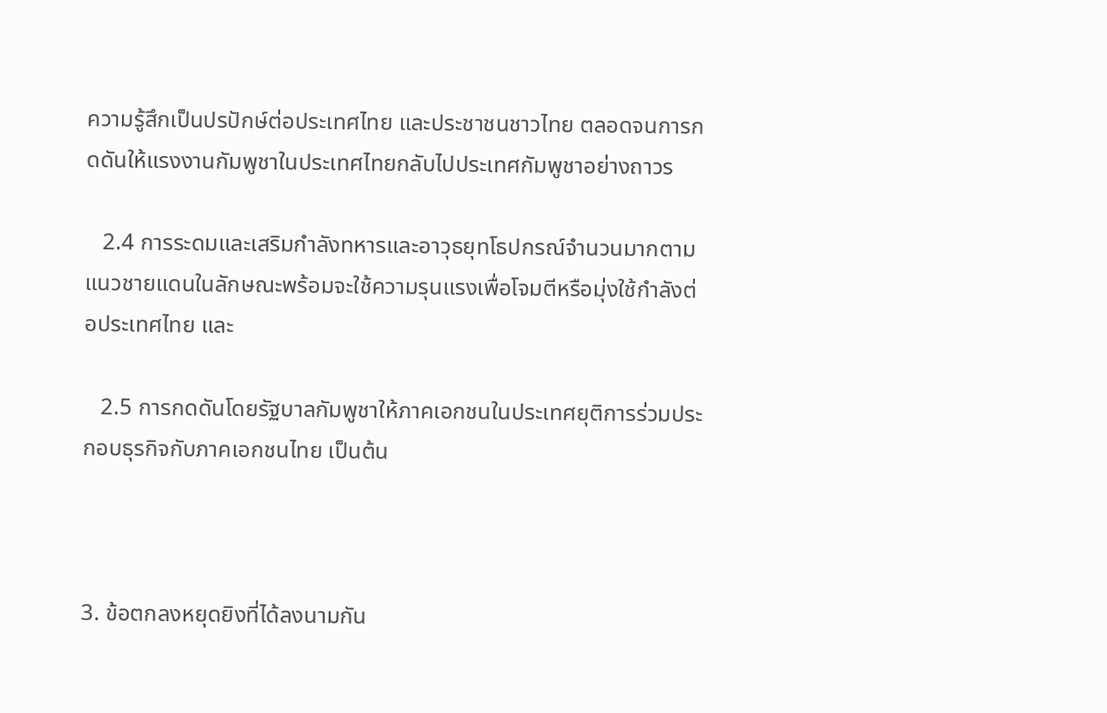ความรู้สึกเป็นปรปักษ์ต่อประเทศไทย และประชาชนชาวไทย ตลอดจนการกดดันให้แรงงานกัมพูชาในประเทศไทยกลับไปประเทศกัมพูชาอย่างถาวร

   2.4 การระดมและเสริมกําลังทหารและอาวุธยุทโธปกรณ์จํานวนมากตามแนวชายแดนในลักษณะพร้อมจะใช้ความรุนแรงเพื่อโจมตีหรือมุ่งใช้กําลังต่อประเทศไทย และ

   2.5 การกดดันโดยรัฐบาลกัมพูชาให้ภาคเอกชนในประเทศยุติการร่วมประกอบธุรกิจกับภาคเอกชนไทย เป็นต้น



3. ข้อตกลงหยุดยิงที่ได้ลงนามกัน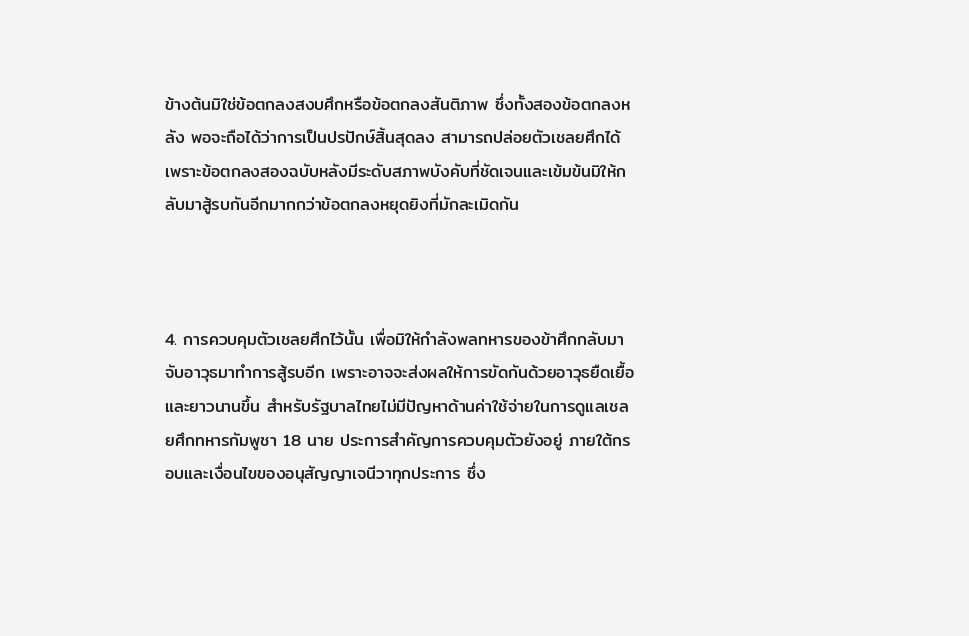ข้างต้นมิใช่ข้อตกลงสงบศึกหรือข้อตกลงสันติภาพ ซึ่งทั้งสองข้อตกลงหลัง พอจะถือได้ว่าการเป็นปรปักษ์สิ้นสุดลง สามารถปล่อยตัวเชลยศึกได้ เพราะข้อตกลงสองฉบับหลังมีระดับสภาพบังคับที่ชัดเจนและเข้มข้นมิให้กลับมาสู้รบกันอีกมากกว่าข้อตกลงหยุดยิงที่มักละเมิดกัน



4. การควบคุมตัวเชลยศึกไว้นั้น เพื่อมิให้กําลังพลทหารของข้าศึกกลับมาจับอาวุธมาทําการสู้รบอีก เพราะอาจจะส่งผลให้การขัดกันด้วยอาวุธยืดเยื้อและยาวนานขึ้น สําหรับรัฐบาลไทยไม่มีปัญหาด้านค่าใช้จ่ายในการดูแลเชลยศึกทหารกัมพูชา 18 นาย ประการสําคัญการควบคุมตัวยังอยู่ ภายใต้กรอบและเงื่อนไขของอนุสัญญาเจนีวาทุกประการ ซึ่ง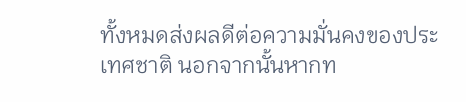ทั้งหมดส่งผลดีต่อความมั่นคงของประเทศชาติ นอกจากนั้นหากท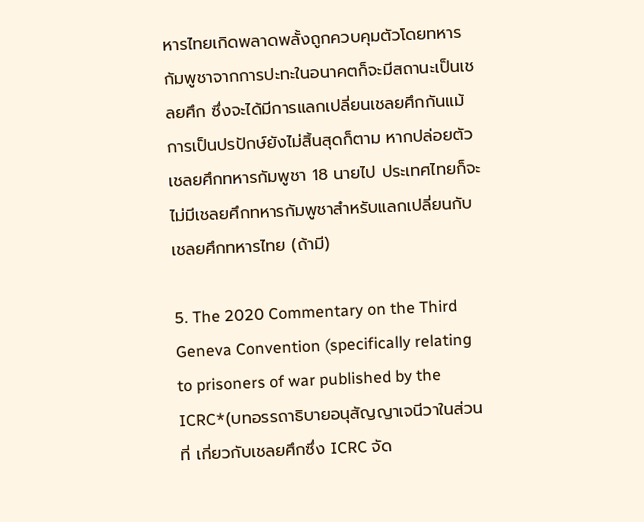หารไทยเกิดพลาดพลั้งถูกควบคุมตัวโดยทหารกัมพูชาจากการปะทะในอนาคตก็จะมีสถานะเป็นเชลยศึก ซึ่งจะได้มีการแลกเปลี่ยนเชลยศึกกันแม้การเป็นปรปักษ์ยังไม่สิ้นสุดก็ตาม หากปล่อยตัวเชลยศึกทหารกัมพูชา 18 นายไป ประเทศไทยก็จะไม่มีเชลยศึกทหารกัมพูชาสําหรับแลกเปลี่ยนกับเชลยศึกทหารไทย (ถ้ามี)

5. The 2020 Commentary on the Third Geneva Convention (specifically relating to prisoners of war published by the ICRC*(บทอรรถาธิบายอนุสัญญาเจนีวาในส่วนที่ เกี่ยวกับเชลยศึกซึ่ง ICRC จัด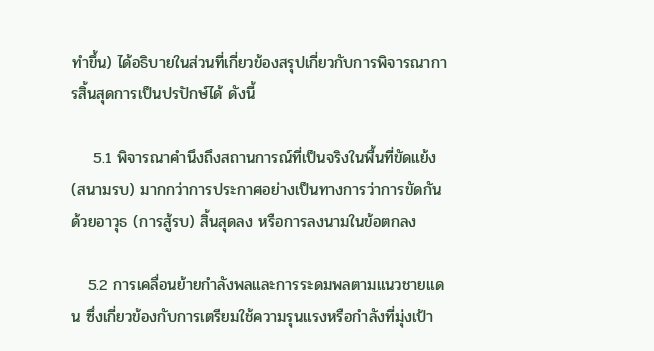ทําขึ้น) ได้อธิบายในส่วนที่เกี่ยวข้องสรุปเกี่ยวกับการพิจารณาการสิ้นสุดการเป็นปรปักษ์ได้ ดังนี้

    5.1 พิจารณาคํานึงถึงสถานการณ์ที่เป็นจริงในพื้นที่ขัดแย้ง (สนามรบ) มากกว่าการประกาศอย่างเป็นทางการว่าการขัดกันด้วยอาวุธ (การสู้รบ) สิ้นสุดลง หรือการลงนามในข้อตกลง

   5.2 การเคลื่อนย้ายกําลังพลและการระดมพลตามแนวชายแดน ซึ่งเกี่ยวข้องกับการเตรียมใช้ความรุนแรงหรือกําลังที่มุ่งเป้า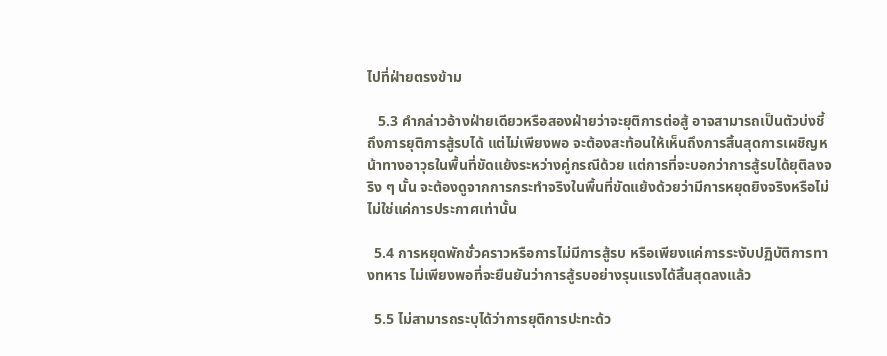ไปที่ฝ่ายตรงข้าม

   5.3 คํากล่าวอ้างฝ่ายเดียวหรือสองฝ่ายว่าจะยุติการต่อสู้ อาจสามารถเป็นตัวบ่งชี้ถึงการยุติการสู้รบได้ แต่ไม่เพียงพอ จะต้องสะท้อนให้เห็นถึงการสิ้นสุดการเผชิญหน้าทางอาวุธในพื้นที่ขัดแย้งระหว่างคู่กรณีด้วย แต่การที่จะบอกว่าการสู้รบได้ยุติลงจริง ๆ นั้น จะต้องดูจากการกระทําจริงในพื้นที่ขัดแย้งด้วยว่ามีการหยุดยิงจริงหรือไม่ ไม่ใช่แค่การประกาศเท่านั้น

  5.4 การหยุดพักชั่วคราวหรือการไม่มีการสู้รบ หรือเพียงแค่การระงับปฏิบัติการทางทหาร ไม่เพียงพอที่จะยืนยันว่าการสู้รบอย่างรุนแรงได้สิ้นสุดลงแล้ว

  5.5 ไม่สามารถระบุได้ว่าการยุติการปะทะด้ว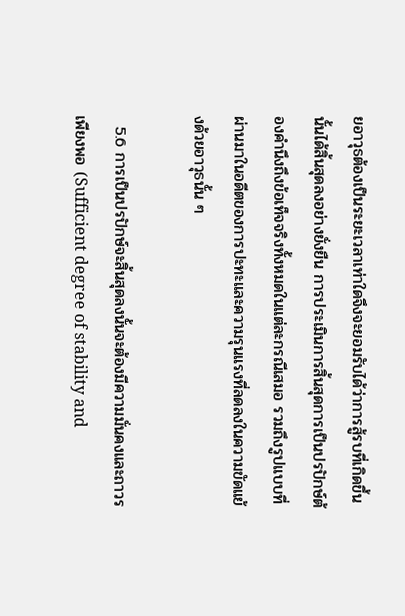ยอาวุธต้องเป็นระยะเวลาเท่าใดจึงจะยอมรับได้ว่าการสู้รบที่เกิดขึ้นนั้นได้สิ้นสุดลงอย่างยั่งยืน การประเมินการสิ้นสุดการเป็นปรปักษ์ต้องคํานึงถึงข้อเท็จจริงทั้งหมดในแต่ละกรณีเสมอ รวมถึงรูปแบบที่ผ่านมาในอดีตของการปะทะและความรุนแรงที่ลดลงในความขัดแย้งด้วยอาวุธนั้น ๆ

  5.6 การเป็นปรปักษ์จะสิ้นสุดลงนั้นจะต้องมีความมั่นคงและถาวรเพียงพอ (Sufficient degree of stability and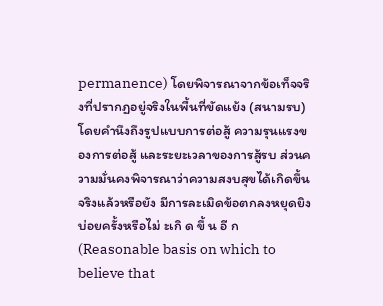permanence) โดยพิจารณาจากข้อเท็จจริงที่ปรากฏอยู่จริงในพื้นที่ขัดแย้ง (สนามรบ) โดยคํานึงถึงรูปแบบการต่อสู้ ความรุนแรงของการต่อสู้ และระยะเวลาของการสู้รบ ส่วนความมั่นคงพิจารณาว่าความสงบสุขได้เกิดขึ้นจริงแล้วหรือยัง มีการละเมิดข้อตกลงหยุดยิงบ่อยครั้งหรือไม่ ะเกิ ด ขึ้ น อี ก (Reasonable basis on which to believe that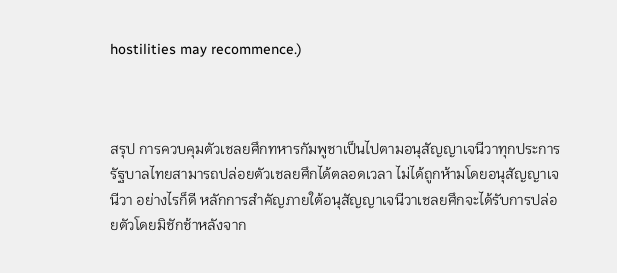hostilities may recommence.)



สรุป การควบคุมตัวเชลยศึกทหารกัมพูชาเป็นไปตามอนุสัญญาเจนีวาทุกประการ รัฐบาลไทยสามารถปล่อยตัวเชลยศึกได้ตลอดเวลา ไม่ได้ถูกห้ามโดยอนุสัญญาเจนีวา อย่างไรก็ดี หลักการสําคัญภายใต้อนุสัญญาเจนีวาเชลยศึกจะได้รับการปล่อยตัวโดยมิชักช้าหลังจาก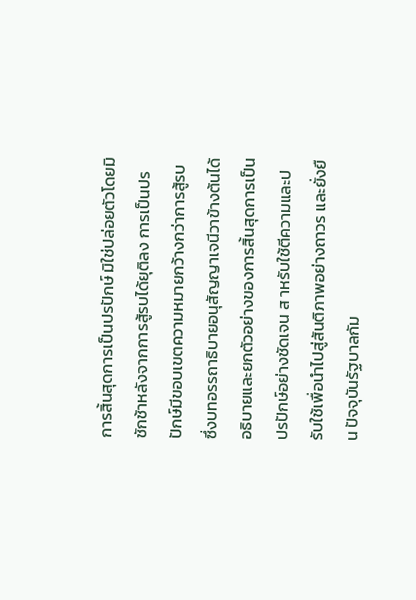การสิ้นสุดการเป็นปรปักษ์ มิใช่ปล่อยตัวโดยมิชักช้าหลังจากการสู้รบได้ยุติลง การเป็นปรปักษ์มีขอบเขตความหมายกว้างกว่าการสู้รบ ซึ่งบทอรรถาธิบายอนุสัญญาเจนีวาข้างต้นได้อธิบายและยกตัวอย่างของการสิ้นสุดการเป็นปรปักษ์อย่างชัดเจน ส าหรับใช้ตีความและปรับใช้เพื่อนําไปสู่สันติภาพอย่างถาวร และยั่งยืน ปัจจุบันรัฐบาลกัม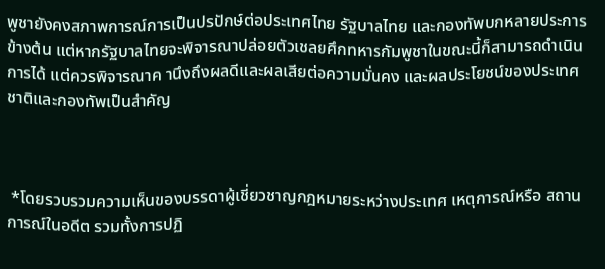พูชายังคงสภาพการณ์การเป็นปรปักษ์ต่อประเทศไทย รัฐบาลไทย และกองทัพบกหลายประการข้างต้น แต่หากรัฐบาลไทยจะพิจารณาปล่อยตัวเชลยศึกทหารกัมพูชาในขณะนี้ก็สามารถดําเนินการได้ แต่ควรพิจารณาค านึงถึงผลดีและผลเสียต่อความมั่นคง และผลประโยชน์ของประเทศชาติและกองทัพเป็นสําคัญ



 *โดยรวบรวมความเห็นของบรรดาผู้เชี่ยวชาญกฎหมายระหว่างประเทศ เหตุการณ์หรือ สถานการณ์ในอดีต รวมทั้งการปฏิ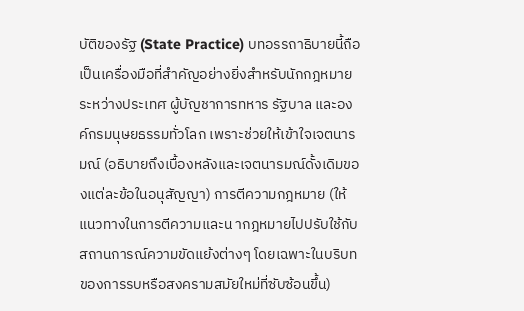บัติของรัฐ (State Practice) บทอรรถาธิบายนี้ถือเป็นเครื่องมือที่สําคัญอย่างยิ่งสําหรับนักกฎหมายระหว่างประเทศ ผู้บัญชาการทหาร รัฐบาล และองค์กรมนุษยธรรมทั่วโลก เพราะช่วยให้เข้าใจเจตนารมณ์ (อธิบายถึงเบื้องหลังและเจตนารมณ์ดั้งเดิมของแต่ละข้อในอนุสัญญา) การตีความกฎหมาย (ให้แนวทางในการตีความและน ากฎหมายไปปรับใช้กับสถานการณ์ความขัดแย้งต่างๆ โดยเฉพาะในบริบทของการรบหรือสงครามสมัยใหม่ที่ซับซ้อนขึ้น)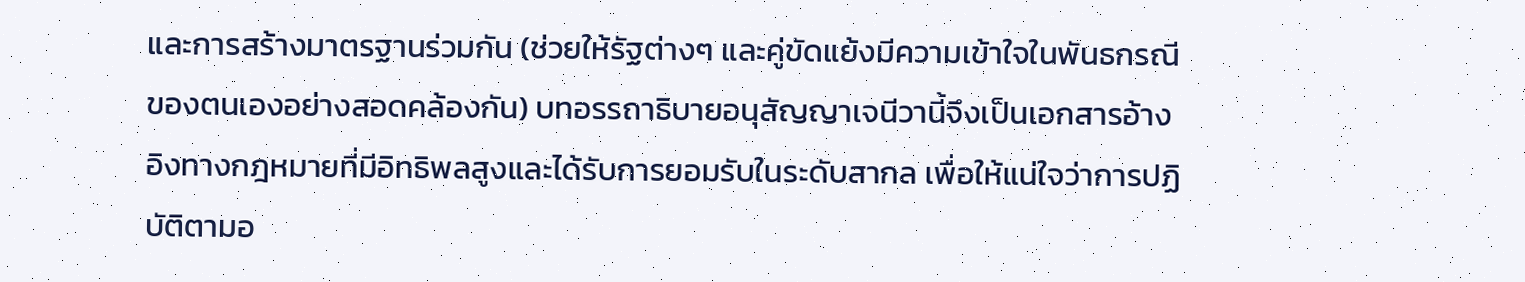และการสร้างมาตรฐานร่วมกัน (ช่วยให้รัฐต่างๆ และคู่ขัดแย้งมีความเข้าใจในพันธกรณีของตนเองอย่างสอดคล้องกัน) บทอรรถาธิบายอนุสัญญาเจนีวานี้จึงเป็นเอกสารอ้างอิงทางกฎหมายที่มีอิทธิพลสูงและได้รับการยอมรับในระดับสากล เพื่อให้แน่ใจว่าการปฏิบัติตามอ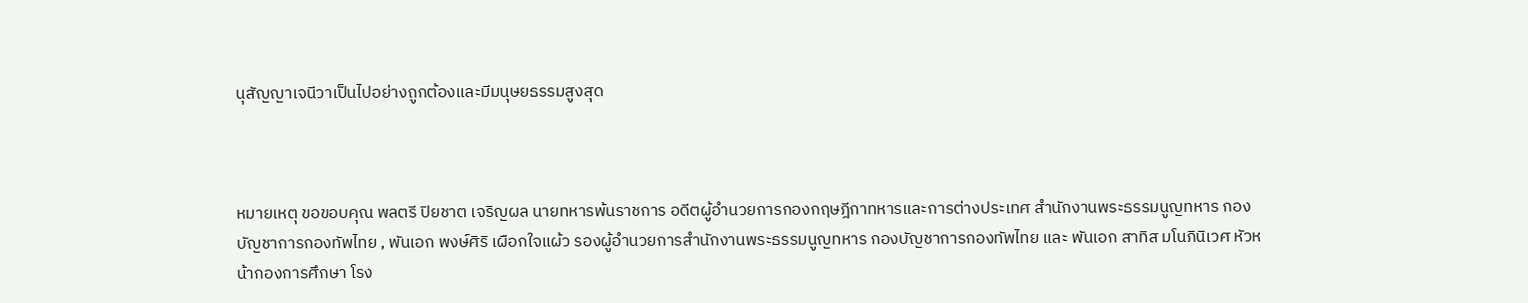นุสัญญาเจนีวาเป็นไปอย่างถูกต้องและมีมนุษยธรรมสูงสุด



หมายเหตุ ขอขอบคุณ พลตรี ปิยชาต เจริญผล นายทหารพ้นราชการ อดีตผู้อํานวยการกองกฤษฎีกาทหารและการต่างประเทศ สํานักงานพระธรรมนูญทหาร กองบัญชาการกองทัพไทย , พันเอก พงษ์ศิริ เผือกใจแผ้ว รองผู้อํานวยการสํานักงานพระธรรมนูญทหาร กองบัญชาการกองทัพไทย และ พันเอก สาทิส มโนภินิเวศ หัวหน้ากองการศึกษา โรง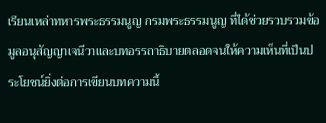เรียนเหล่าทหารพระธรรมนูญ กรมพระธรรมนูญ ที่ได้ช่วยรวบรวมข้อมูลอนุสัญญาเจนีวาและบทอรรถาธิบายตลอดจนให้ความเห็นที่เป็นประโยชน์ยิ่งต่อการเขียนบทความนี้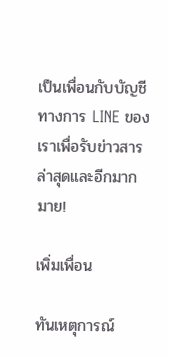เป็นเพื่อนกับบัญชีทางการ LINE ของเราเพื่อรับข่าวสารล่าสุดและอีกมากมาย!

เพิ่มเพื่อน

ทันเหตุการณ์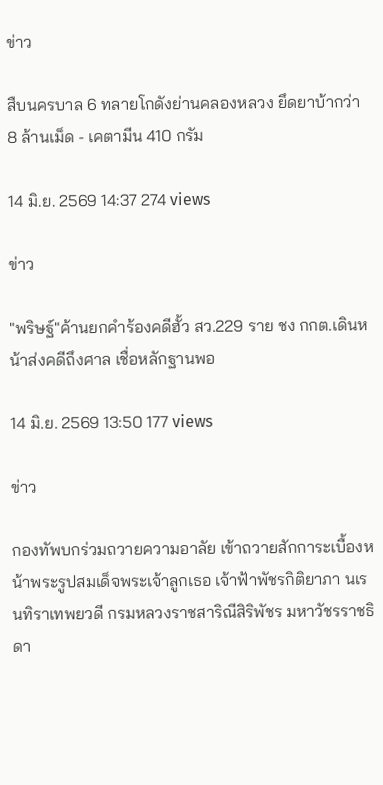ข่าว

สืบนครบาล 6 ทลายโกดังย่านคลองหลวง ยึดยาบ้ากว่า 8 ล้านเม็ด - เคตามีน 410 กรัม

14 มิ.ย. 2569 14:37 274 views

ข่าว

"พริษฐ์"ค้านยกคําร้องคดีฮั้ว สว.229 ราย ชง กกต.เดินหน้าส่งคดีถึงศาล เชื่อหลักฐานพอ

14 มิ.ย. 2569 13:50 177 views

ข่าว

กองทัพบกร่วมถวายความอาลัย เข้าถวายสักการะเบื้องหน้าพระรูปสมเด็จพระเจ้าลูกเธอ เจ้าฟ้าพัชรกิติยาภา นเรนทิราเทพยวดี กรมหลวงราชสาริณีสิริพัชร มหาวัชรราชธิดา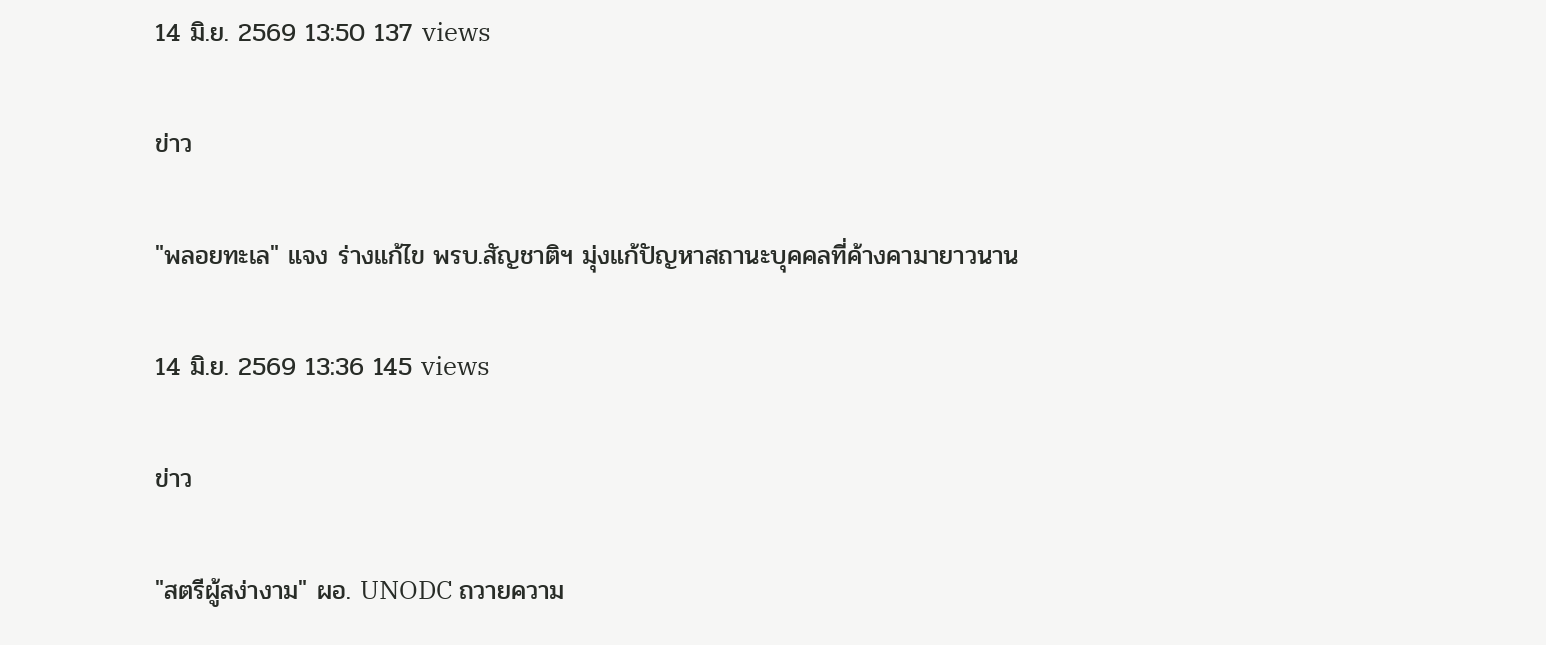14 มิ.ย. 2569 13:50 137 views

ข่าว

"พลอยทะเล" แจง ร่างแก้ไข พรบ.สัญชาติฯ มุ่งแก้ปัญหาสถานะบุคคลที่ค้างคามายาวนาน

14 มิ.ย. 2569 13:36 145 views

ข่าว

"สตรีผู้สง่างาม" ผอ. UNODC ถวายความ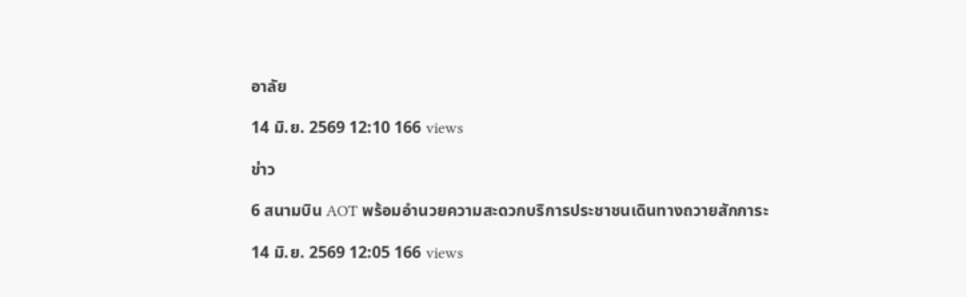อาลัย

14 มิ.ย. 2569 12:10 166 views

ข่าว

6 สนามบิน AOT พร้อมอํานวยความสะดวกบริการประชาชนเดินทางถวายสักการะ

14 มิ.ย. 2569 12:05 166 views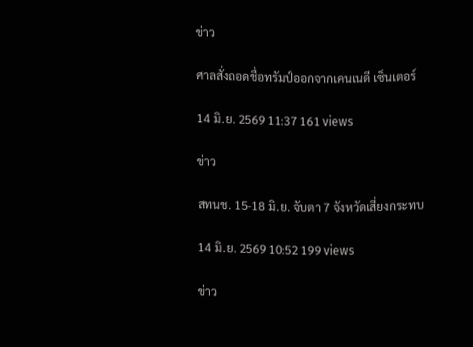ข่าว

ศาลสั่งถอดชื่อทรัมป์ออกจากเคนเนดี เซ็นเตอร์

14 มิ.ย. 2569 11:37 161 views

ข่าว

สทนช. 15-18 มิ.ย. จับตา 7 จังหวัดเสี่ยงกระทบ

14 มิ.ย. 2569 10:52 199 views

ข่าว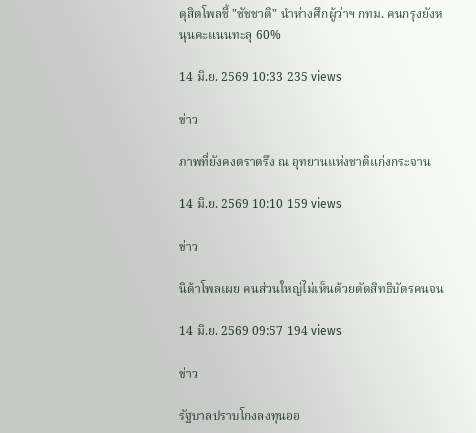ดุสิตโพลชี้ "ชัชชาติ" นําห่างศึกผู้ว่าฯ กทม. คนกรุงยังหนุนคะแนนทะลุ 60%

14 มิ.ย. 2569 10:33 235 views

ข่าว

ภาพที่ยังคงตราตรึง ณ อุทยานแห่งชาติแก่งกระจาน

14 มิ.ย. 2569 10:10 159 views

ข่าว

นิด้าโพลเผย คนส่วนใหญ่ไม่เห็นด้วยตัดสิทธิบัตรคนจน

14 มิ.ย. 2569 09:57 194 views

ข่าว

รัฐบาลปราบโกงลงทุนออ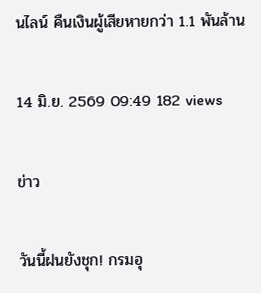นไลน์ คืนเงินผู้เสียหายกว่า 1.1 พันล้าน

14 มิ.ย. 2569 09:49 182 views

ข่าว

วันนี้ฝนยังชุก! กรมอุ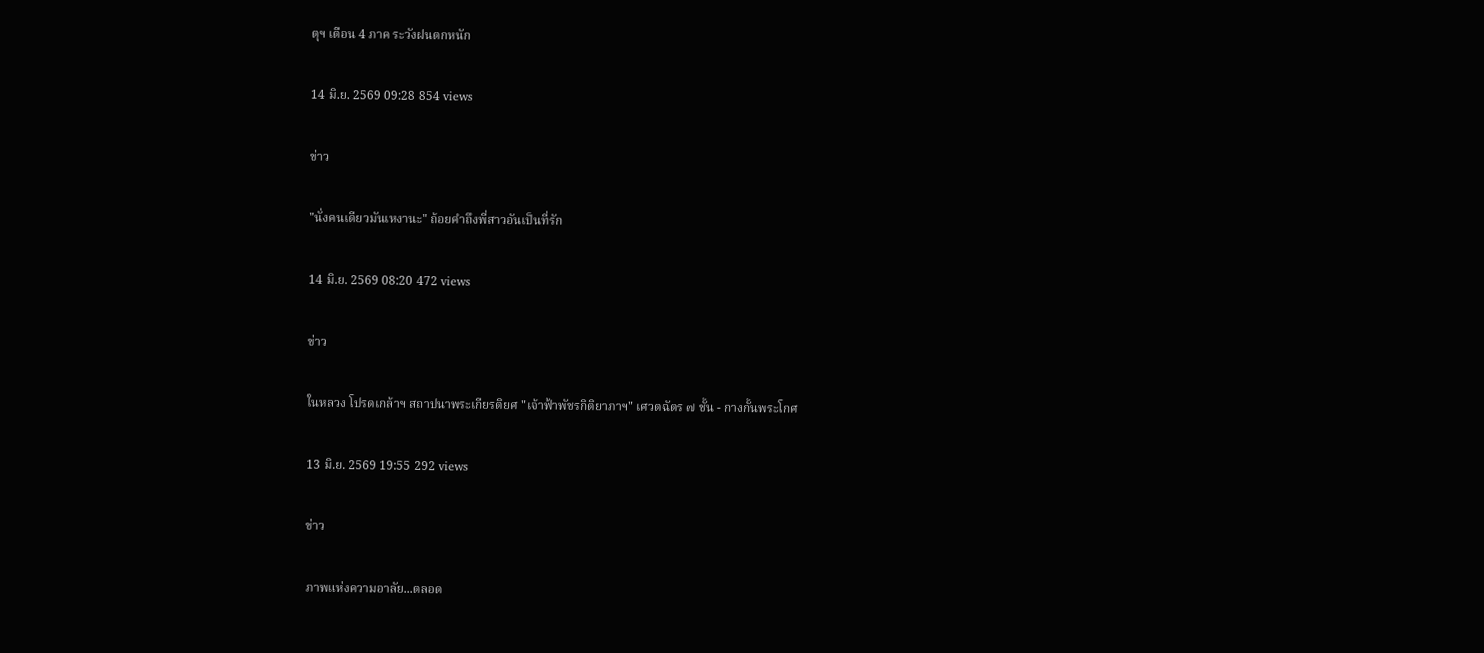ตุฯ เตือน 4 ภาค ระวังฝนตกหนัก

14 มิ.ย. 2569 09:28 854 views

ข่าว

"นั่งคนเดียวมันเหงานะ" ถ้อยคําถึงพี่สาวอันเป็นที่รัก

14 มิ.ย. 2569 08:20 472 views

ข่าว

ในหลวง โปรดเกล้าฯ สถาปนาพระเกียรติยศ "เจ้าฟ้าพัชรกิติยาภาฯ" เศวตฉัตร ๗ ชั้น - กางกั้นพระโกศ

13 มิ.ย. 2569 19:55 292 views

ข่าว

ภาพแห่งความอาลัย...ตลอด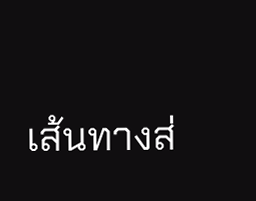เส้นทางส่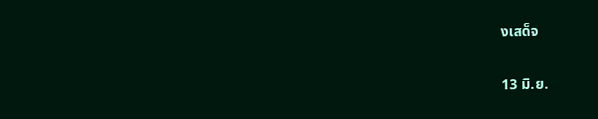งเสด็จ

13 มิ.ย.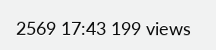2569 17:43 199 views